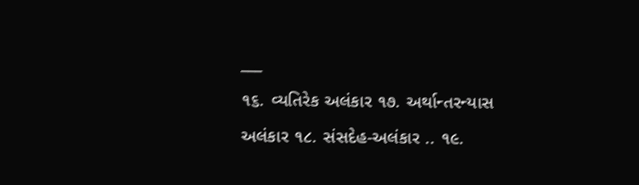___
૧૬. વ્યતિરેક અલંકાર ૧૭. અર્થાન્તરન્યાસ અલંકાર ૧૮. સંસદેહ-અલંકાર .. ૧૯.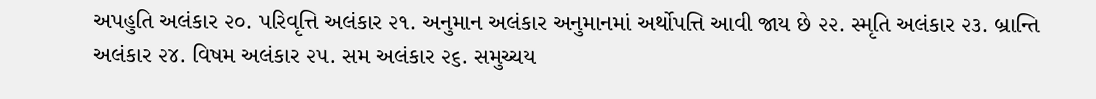અપહુતિ અલંકાર ૨૦. પરિવૃત્તિ અલંકાર ૨૧. અનુમાન અલંકાર અનુમાનમાં અર્થોપત્તિ આવી જાય છે ૨૨. સ્મૃતિ અલંકાર ૨૩. બ્રાન્તિ અલંકાર ૨૪. વિષમ અલંકાર ૨૫. સમ અલંકાર ૨૬. સમુચ્ચય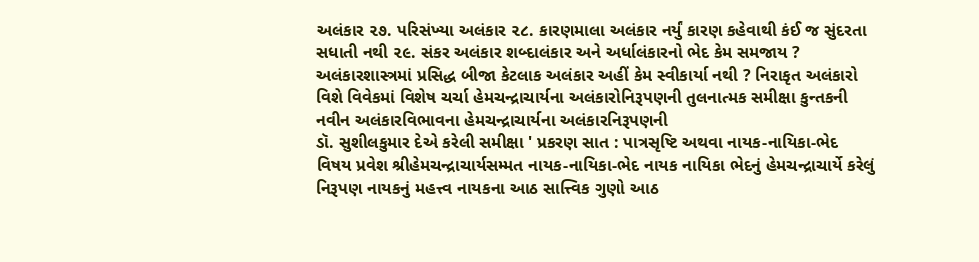અલંકાર ૨૭. પરિસંખ્યા અલંકાર ૨૮. કારણમાલા અલંકાર નર્યું કારણ કહેવાથી કંઈ જ સુંદરતા સધાતી નથી ૨૯. સંકર અલંકાર શબ્દાલંકાર અને અર્ધાલંકારનો ભેદ કેમ સમજાય ? અલંકારશાસ્ત્રમાં પ્રસિદ્ધ બીજા કેટલાક અલંકાર અહીં કેમ સ્વીકાર્યા નથી ? નિરાકૃત અલંકારો વિશે વિવેકમાં વિશેષ ચર્ચા હેમચન્દ્રાચાર્યના અલંકારોનિરૂપણની તુલનાત્મક સમીક્ષા કુન્તકની નવીન અલંકારવિભાવના હેમચન્દ્રાચાર્યના અલંકારનિરૂપણની
ડૉ. સુશીલકુમાર દેએ કરેલી સમીક્ષા ' પ્રકરણ સાત : પાત્રસૃષ્ટિ અથવા નાયક-નાયિકા-ભેદ
વિષય પ્રવેશ શ્રીહેમચન્દ્રાચાર્યસમ્મત નાયક-નાયિકા-ભેદ નાયક નાયિકા ભેદનું હેમચન્દ્રાચાર્યે કરેલું નિરૂપણ નાયકનું મહત્ત્વ નાયકના આઠ સાત્ત્વિક ગુણો આઠ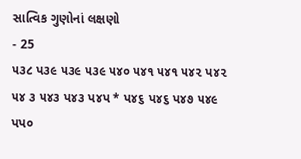સાત્વિક ગુણોનાં લક્ષણો
- 25
૫૩૮ પ૩૯ ૫૩૯ ૫૩૯ ૫૪૦ ૫૪૧ ૫૪૧ ૫૪૨ પ૪૨ ૫૪ ૩ ૫૪૩ પ૪૩ પ૪પ * પ૪૬ પ૪૬ પ૪૭ ૫૪૯
પપ૦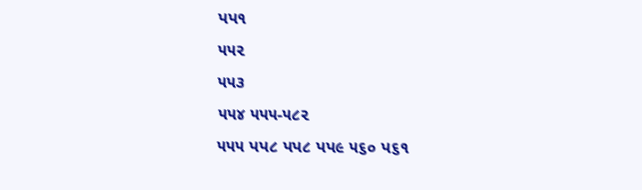પપ૧
૫૫૨
૫૫૩
૫૫૪ ૫૫૫-૫૮૨
૫૫૫ પપ૮ પપ૮ પપ૯ ૫૬૦ પ૬૧